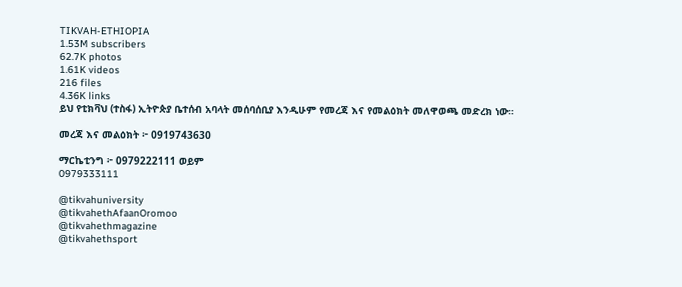TIKVAH-ETHIOPIA
1.53M subscribers
62.7K photos
1.61K videos
216 files
4.36K links
ይህ የቲክቫህ (ተስፋ) ኢትዮጵያ ቤተሰብ አባላት መሰባሰቢያ እንዲሁም የመረጃ እና የመልዕክት መለዋወጫ መድረክ ነው።

መረጃ እና መልዕክት ፦ 0919743630

ማርኬቲንግ ፦ 0979222111 ወይም
0979333111

@tikvahuniversity
@tikvahethAfaanOromoo
@tikvahethmagazine
@tikvahethsport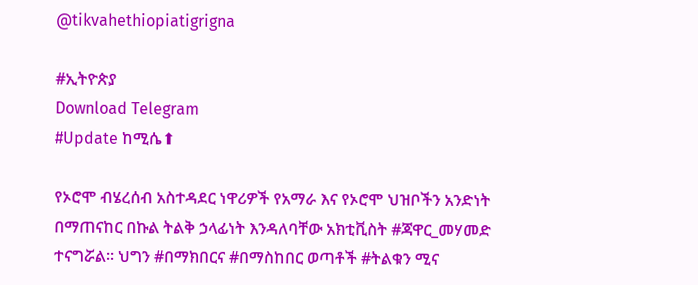@tikvahethiopiatigrigna

#ኢትዮጵያ
Download Telegram
#Update ከሚሴ⬆

የኦሮሞ ብሄረሰብ አስተዳደር ነዋሪዎች የአማራ እና የኦሮሞ ህዝቦችን አንድነት በማጠናከር በኩል ትልቅ ኃላፊነት እንዳለባቸው አክቲቪስት #ጃዋር_መሃመድ ተናግሯል፡፡ ህግን #በማክበርና #በማስከበር ወጣቶች #ትልቁን ሚና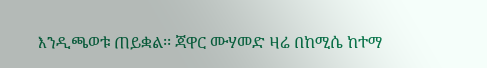እንዲጫወቱ ጠይቋል፡፡ ጃዋር ሙሃመድ ዛሬ በከሚሴ ከተማ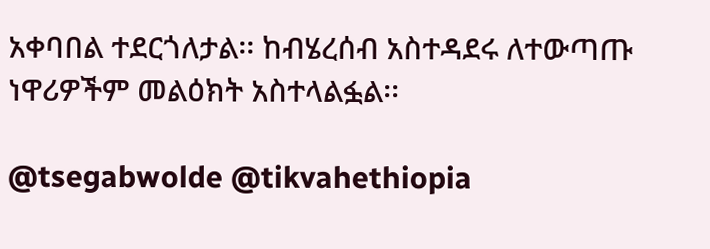አቀባበል ተደርጎለታል፡፡ ከብሄረሰብ አስተዳደሩ ለተውጣጡ ነዋሪዎችም መልዕክት አስተላልፏል፡፡

@tsegabwolde @tikvahethiopia